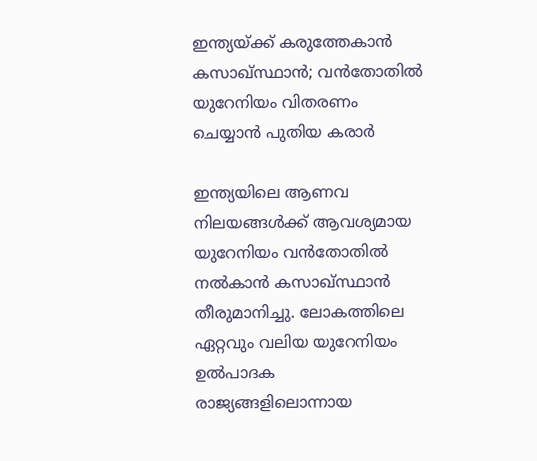ഇന്ത്യയ്ക്ക് കരുത്തേകാന്‍ കസാഖ്സ്ഥാന്‍; വന്‍തോതില്‍ യുറേനിയം വിതരണം ചെയ്യാന്‍ പുതിയ കരാര്‍

ഇന്ത്യയിലെ ആണവ നിലയങ്ങള്‍ക്ക് ആവശ്യമായ യുറേനിയം വന്‍തോതില്‍ നല്‍കാന്‍ കസാഖ്സ്ഥാന്‍ തീരുമാനിച്ചു. ലോകത്തിലെ ഏറ്റവും വലിയ യുറേനിയം ഉല്‍പാദക രാജ്യങ്ങളിലൊന്നായ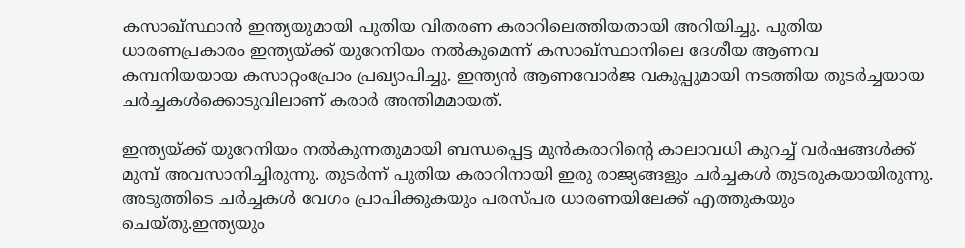കസാഖ്സ്ഥാന്‍ ഇന്ത്യയുമായി പുതിയ വിതരണ കരാറിലെത്തിയതായി അറിയിച്ചു. പുതിയ ധാരണപ്രകാരം ഇന്ത്യയ്ക്ക് യുറേനിയം നല്‍കുമെന്ന് കസാഖ്സ്ഥാനിലെ ദേശീയ ആണവ കമ്പനിയയായ കസാറ്റംപ്രോം പ്രഖ്യാപിച്ചു. ഇന്ത്യന്‍ ആണവോര്‍ജ വകുപ്പുമായി നടത്തിയ തുടര്‍ച്ചയായ ചര്‍ച്ചകള്‍ക്കൊടുവിലാണ് കരാര്‍ അന്തിമമായത്.

ഇന്ത്യയ്ക്ക് യുറേനിയം നല്‍കുന്നതുമായി ബന്ധപ്പെട്ട മുന്‍കരാറിന്റെ കാലാവധി കുറച്ച് വര്‍ഷങ്ങള്‍ക്ക് മുമ്പ് അവസാനിച്ചിരുന്നു. തുടര്‍ന്ന് പുതിയ കരാറിനായി ഇരു രാജ്യങ്ങളും ചര്‍ച്ചകള്‍ തുടരുകയായിരുന്നു. അടുത്തിടെ ചര്‍ച്ചകള്‍ വേഗം പ്രാപിക്കുകയും പരസ്പര ധാരണയിലേക്ക് എത്തുകയും ചെയ്തു.ഇന്ത്യയും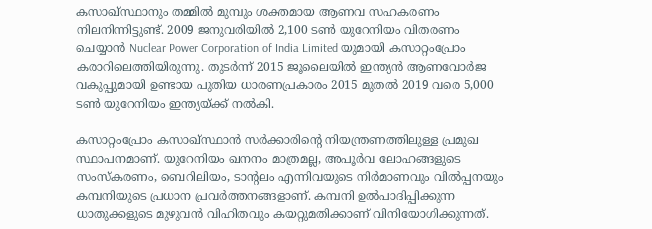കസാഖ്സ്ഥാനും തമ്മില്‍ മുമ്പും ശക്തമായ ആണവ സഹകരണം നിലനിന്നിട്ടുണ്ട്. 2009 ജനുവരിയില്‍ 2,100 ടണ്‍ യുറേനിയം വിതരണം ചെയ്യാന്‍ Nuclear Power Corporation of India Limited യുമായി കസാറ്റംപ്രോം കരാറിലെത്തിയിരുന്നു. തുടര്‍ന്ന് 2015 ജൂലൈയില്‍ ഇന്ത്യന്‍ ആണവോര്‍ജ വകുപ്പുമായി ഉണ്ടായ പുതിയ ധാരണപ്രകാരം 2015 മുതല്‍ 2019 വരെ 5,000 ടണ്‍ യുറേനിയം ഇന്ത്യയ്ക്ക് നല്‍കി.

കസാറ്റംപ്രോം കസാഖ്സ്ഥാന്‍ സര്‍ക്കാരിന്റെ നിയന്ത്രണത്തിലുള്ള പ്രമുഖ സ്ഥാപനമാണ്. യുറേനിയം ഖനനം മാത്രമല്ല, അപൂര്‍വ ലോഹങ്ങളുടെ സംസ്‌കരണം, ബെറിലിയം, ടാന്റലം എന്നിവയുടെ നിര്‍മാണവും വില്‍പ്പനയും കമ്പനിയുടെ പ്രധാന പ്രവര്‍ത്തനങ്ങളാണ്. കമ്പനി ഉല്‍പാദിപ്പിക്കുന്ന ധാതുക്കളുടെ മുഴുവന്‍ വിഹിതവും കയറ്റുമതിക്കാണ് വിനിയോഗിക്കുന്നത്.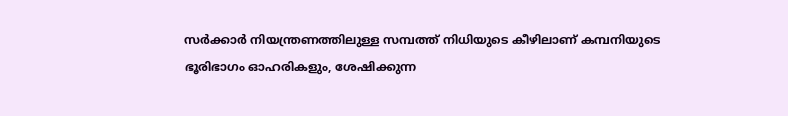സര്‍ക്കാര്‍ നിയന്ത്രണത്തിലുള്ള സമ്പത്ത് നിധിയുടെ കീഴിലാണ് കമ്പനിയുടെ ഭൂരിഭാഗം ഓഹരികളും, ശേഷിക്കുന്ന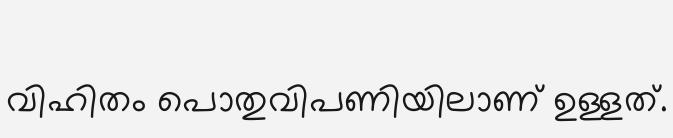വിഹിതം പൊതുവിപണിയിലാണ് ഉള്ളത്.